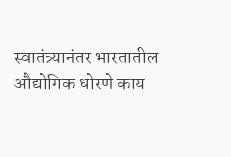स्वातंत्र्यानंतर भारतातील औद्योगिक धोरणे काय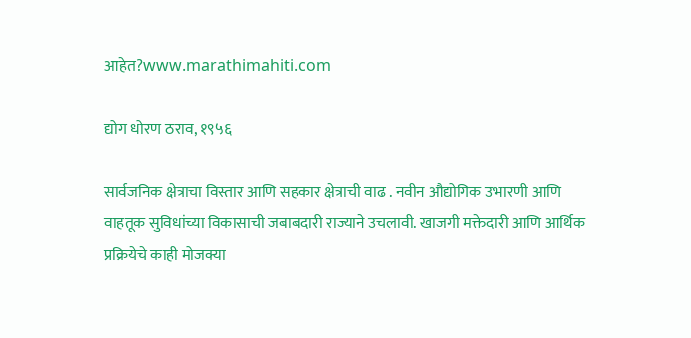आहेत?www.marathimahiti.com

द्योग धोरण ठराव, १९५६

सार्वजनिक क्षेत्राचा विस्तार आणि सहकार क्षेत्राची वाढ . नवीन औद्योगिक उभारणी आणि वाहतूक सुविधांच्या विकासाची जबाबदारी राज्याने उचलावी. खाजगी मक्तेदारी आणि आर्थिक प्रक्रियेचे काही मोजक्या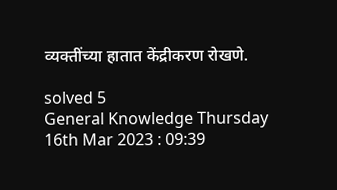व्यक्तींच्या हातात केंद्रीकरण रोखणे.

solved 5
General Knowledge Thursday 16th Mar 2023 : 09:39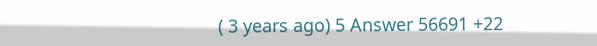( 3 years ago) 5 Answer 56691 +22